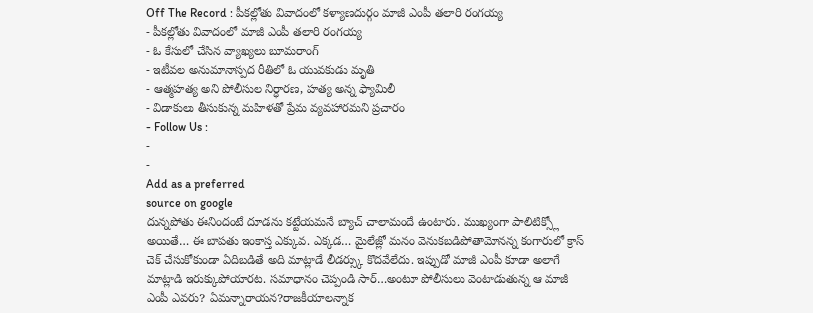Off The Record : పీకల్లోతు వివాదంలో కళ్యాణదుర్గం మాజీ ఎంపీ తలారి రంగయ్య
- పీకల్లోతు వివాదంలో మాజీ ఎంపీ తలారి రంగయ్య
- ఓ కేసులో చేసిన వ్యాఖ్యలు బూమరాంగ్
- ఇటీవల అనుమానాస్పద రీతిలో ఓ యువకుడు మృతి
- ఆత్మహత్య అని పోలీసుల నిర్ధారణ, హత్య అన్న ఫ్యామిలీ
- విడాకులు తీసుకున్న మహిళతో ప్రేమ వ్యవహారమని ప్రచారం
- Follow Us :
-
-
Add as a preferred
source on google
దున్నపోతు ఈనిందంటే దూడను కట్టేయమనే బ్యాచ్ చాలామందే ఉంటారు. ముఖ్యంగా పాలిటిక్స్లో అయితే… ఈ బాపతు ఇంకాస్త ఎక్కువ. ఎక్కడ… మైలేజ్లో మనం వెనుకబడిపోతామోనన్న కంగారులో క్రాస్ చెక్ చేసుకోకుండా ఏదిబడితే అది మాట్లాడే లీడర్స్కు కొదవేలేదు. ఇప్పుడో మాజీ ఎంపీ కూడా అలాగే మాట్లాడి ఇరుక్కుపోయారట. సమాధానం చెప్పండి సార్…అంటూ పోలీసులు వెంటాడుతున్న ఆ మాజీ ఎంపీ ఎవరు? ఏమన్నారాయన?రాజకీయాలన్నాక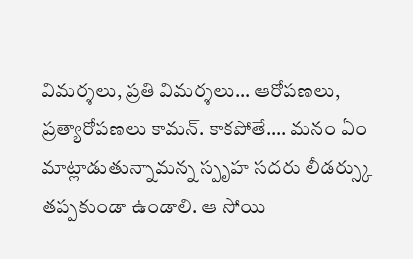విమర్శలు, ప్రతి విమర్శలు… ఆరోపణలు, ప్రత్యారోపణలు కామన్. కాకపోతే…. మనం ఏం మాట్లాడుతున్నామన్న స్పృహ సదరు లీడర్స్కు తప్పకుండా ఉండాలి. ఆ సోయి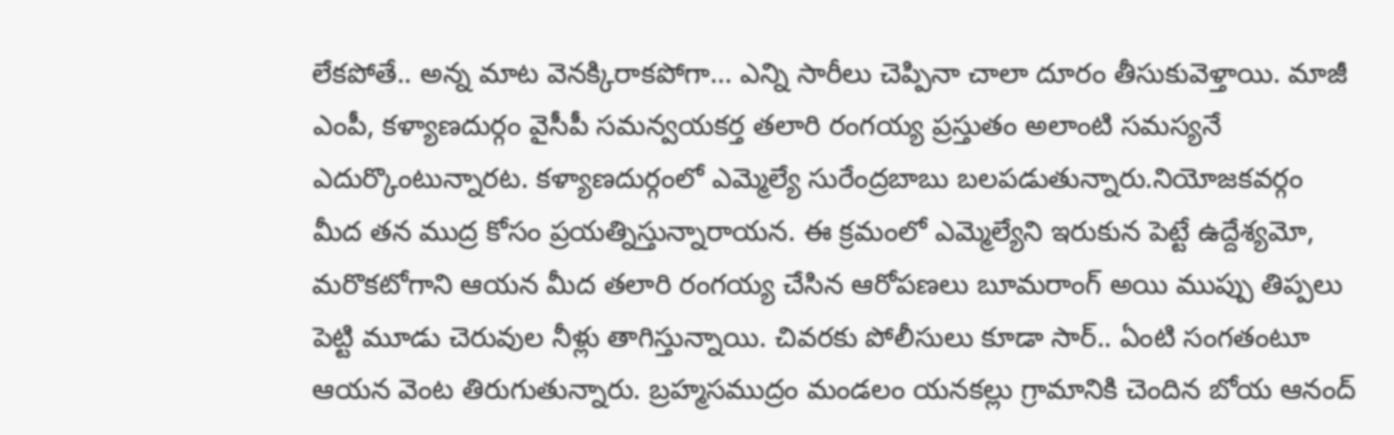లేకపోతే.. అన్న మాట వెనక్కిరాకపోగా… ఎన్ని సారీలు చెప్పినా చాలా దూరం తీసుకువెళ్తాయి. మాజీ ఎంపీ, కళ్యాణదుర్గం వైసీపీ సమన్వయకర్త తలారి రంగయ్య ప్రస్తుతం అలాంటి సమస్యనే ఎదుర్కొంటున్నారట. కళ్యాణదుర్గంలో ఎమ్మెల్యే సురేంద్రబాబు బలపడుతున్నారు.నియోజకవర్గం మీద తన ముద్ర కోసం ప్రయత్నిస్తున్నారాయన. ఈ క్రమంలో ఎమ్మెల్యేని ఇరుకున పెట్టే ఉద్దేశ్యమో, మరొకటోగాని ఆయన మీద తలారి రంగయ్య చేసిన ఆరోపణలు బూమరాంగ్ అయి ముప్పు తిప్పలు పెట్టి మూడు చెరువుల నీళ్లు తాగిస్తున్నాయి. చివరకు పోలీసులు కూడా సార్.. ఏంటి సంగతంటూ ఆయన వెంట తిరుగుతున్నారు. బ్రహ్మసముద్రం మండలం యనకల్లు గ్రామానికి చెందిన బోయ ఆనంద్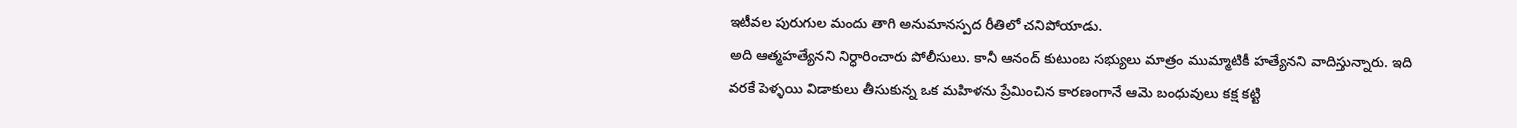ఇటీవల పురుగుల మందు తాగి అనుమానస్పద రీతిలో చనిపోయాడు.
అది ఆత్మహత్యేనని నిర్ధారించారు పోలీసులు. కానీ ఆనంద్ కుటుంబ సభ్యులు మాత్రం ముమ్మాటికీ హత్యేనని వాదిస్తున్నారు. ఇది వరకే పెళ్ళయి విడాకులు తీసుకున్న ఒక మహిళను ప్రేమించిన కారణంగానే ఆమె బంధువులు కక్ష కట్టి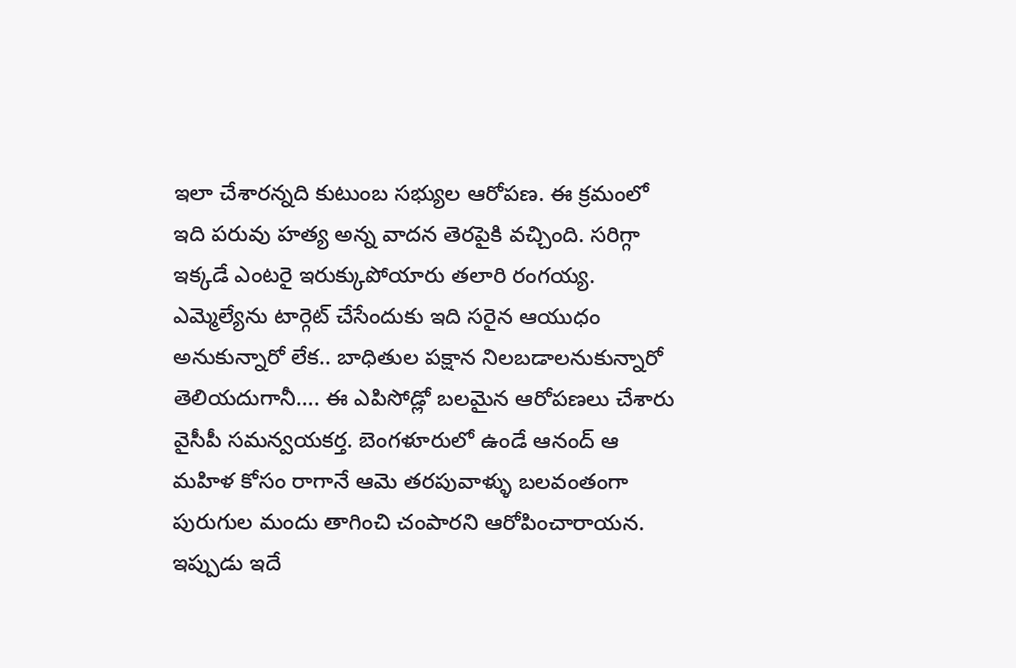ఇలా చేశారన్నది కుటుంబ సభ్యుల ఆరోపణ. ఈ క్రమంలో ఇది పరువు హత్య అన్న వాదన తెరపైకి వచ్చింది. సరిగ్గా ఇక్కడే ఎంటరై ఇరుక్కుపోయారు తలారి రంగయ్య. ఎమ్మెల్యేను టార్గెట్ చేసేందుకు ఇది సరైన ఆయుధం అనుకున్నారో లేక.. బాధితుల పక్షాన నిలబడాలనుకున్నారో తెలియదుగానీ…. ఈ ఎపిసోడ్లో బలమైన ఆరోపణలు చేశారు వైసీపీ సమన్వయకర్త. బెంగళూరులో ఉండే ఆనంద్ ఆ మహిళ కోసం రాగానే ఆమె తరపువాళ్ళు బలవంతంగా పురుగుల మందు తాగించి చంపారని ఆరోపించారాయన. ఇప్పుడు ఇదే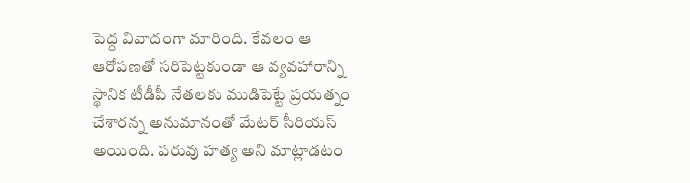పెద్ద వివాదంగా మారింది. కేవలం ఆ ఆరోపణతో సరిపెట్టకుండా ఆ వ్యవహారాన్ని స్థానిక టీడీపీ నేతలకు ముడిపెట్టే ప్రయత్నం చేశారన్న అనుమానంతో మేటర్ సీరియస్ అయింది. పరువు హత్య అని మాట్లాడటం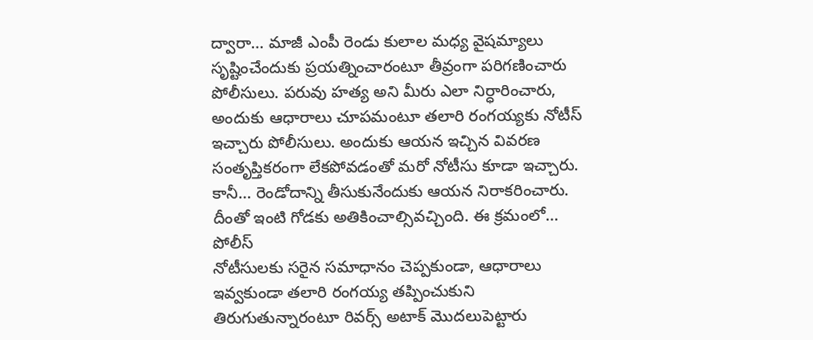ద్వారా… మాజీ ఎంపీ రెండు కులాల మధ్య వైషమ్యాలు సృష్టించేందుకు ప్రయత్నించారంటూ తీవ్రంగా పరిగణించారు పోలీసులు. పరువు హత్య అని మీరు ఎలా నిర్ధారించారు, అందుకు ఆధారాలు చూపమంటూ తలారి రంగయ్యకు నోటీస్ ఇచ్చారు పోలీసులు. అందుకు ఆయన ఇచ్చిన వివరణ సంతృప్తికరంగా లేకపోవడంతో మరో నోటీసు కూడా ఇచ్చారు. కానీ… రెండోదాన్ని తీసుకునేందుకు ఆయన నిరాకరించారు. దీంతో ఇంటి గోడకు అతికించాల్సివచ్చింది. ఈ క్రమంలో… పోలీస్
నోటీసులకు సరైన సమాధానం చెప్పకుండా, ఆధారాలు ఇవ్వకుండా తలారి రంగయ్య తప్పించుకుని తిరుగుతున్నారంటూ రివర్స్ అటాక్ మొదలుపెట్టారు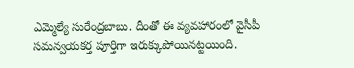ఎమ్మెల్యే సురేంద్రబాబు. దీంతో ఈ వ్యవహారంలో వైసీపీ సమన్వయకర్త పూర్తిగా ఇరుక్కుపోయినట్టయింది.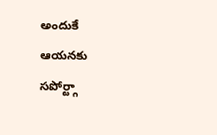అందుకే ఆయనకు సపోర్ట్గా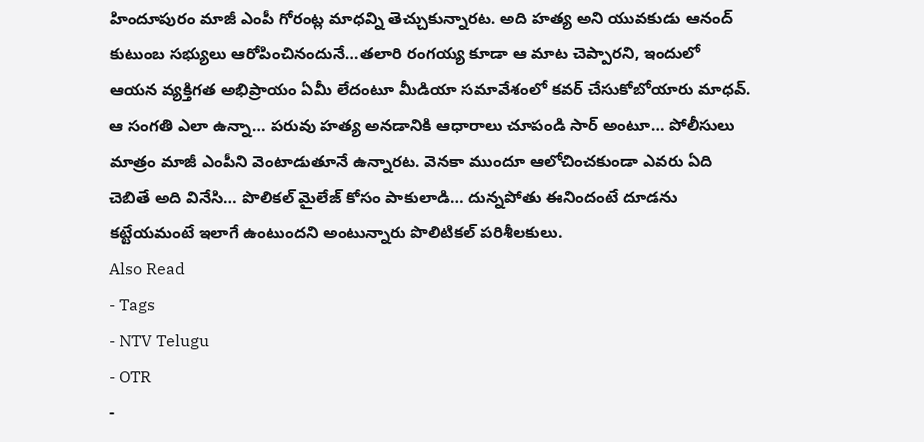హిందూపురం మాజీ ఎంపీ గోరంట్ల మాధవ్ని తెచ్చుకున్నారట. అది హత్య అని యువకుడు ఆనంద్ కుటుంబ సభ్యులు ఆరోపించినందునే…తలారి రంగయ్య కూడా ఆ మాట చెప్పారని, ఇందులో ఆయన వ్యక్తిగత అభిప్రాయం ఏమీ లేదంటూ మీడియా సమావేశంలో కవర్ చేసుకోబోయారు మాధవ్. ఆ సంగతి ఎలా ఉన్నా… పరువు హత్య అనడానికి ఆధారాలు చూపండి సార్ అంటూ… పోలీసులు మాత్రం మాజీ ఎంపీని వెంటాడుతూనే ఉన్నారట. వెనకా ముందూ ఆలోచించకుండా ఎవరు ఏది చెబితే అది వినేసి… పొలికల్ మైలేజ్ కోసం పాకులాడి… దున్నపోతు ఈనిందంటే దూడను కట్టేయమంటే ఇలాగే ఉంటుందని అంటున్నారు పొలిటికల్ పరిశీలకులు.
Also Read
- Tags
- NTV Telugu
- OTR
-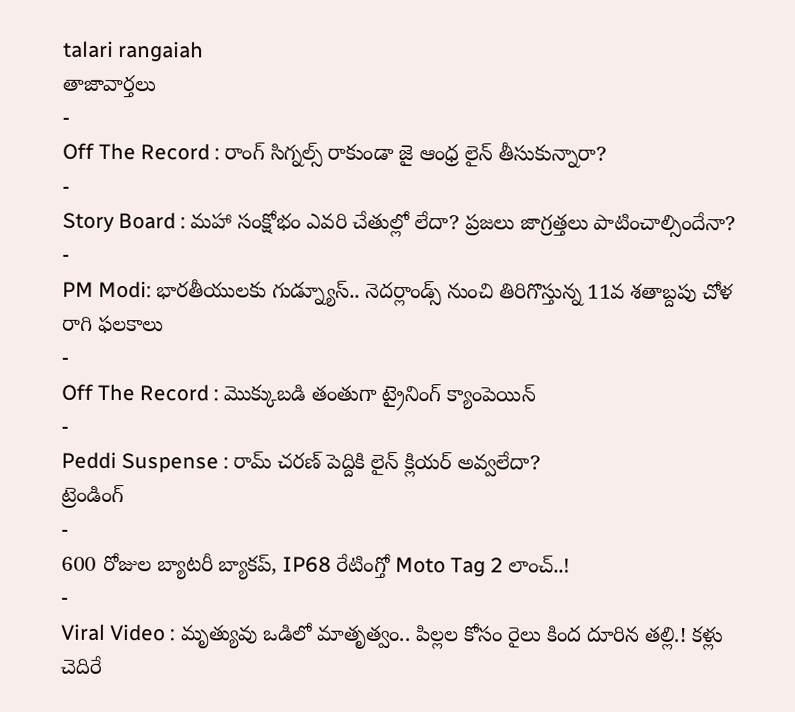talari rangaiah
తాజావార్తలు
-
Off The Record : రాంగ్ సిగ్నల్స్ రాకుండా జై ఆంధ్ర లైన్ తీసుకున్నారా?
-
Story Board : మహా సంక్షోభం ఎవరి చేతుల్లో లేదా? ప్రజలు జాగ్రత్తలు పాటించాల్సిందేనా?
-
PM Modi: భారతీయులకు గుడ్న్యూస్.. నెదర్లాండ్స్ నుంచి తిరిగొస్తున్న 11వ శతాబ్దపు చోళ రాగి ఫలకాలు
-
Off The Record : మొక్కుబడి తంతుగా ట్రైనింగ్ క్యాంపెయిన్
-
Peddi Suspense : రామ్ చరణ్ పెద్దికి లైన్ క్లియర్ అవ్వలేదా?
ట్రెండింగ్
-
600 రోజుల బ్యాటరీ బ్యాకప్, IP68 రేటింగ్తో Moto Tag 2 లాంచ్..!
-
Viral Video : మృత్యువు ఒడిలో మాతృత్వం.. పిల్లల కోసం రైలు కింద దూరిన తల్లి.! కళ్లు చెదిరే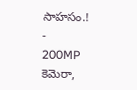సాహసం.!
-
200MP కెమెరా,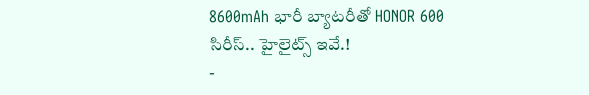8600mAh భారీ బ్యాటరీతో HONOR 600 సిరీస్.. హైలైట్స్ ఇవే.!
-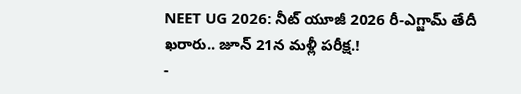NEET UG 2026: నీట్ యూజీ 2026 రీ-ఎగ్జామ్ తేదీ ఖరారు.. జూన్ 21న మళ్లీ పరీక్ష.!
-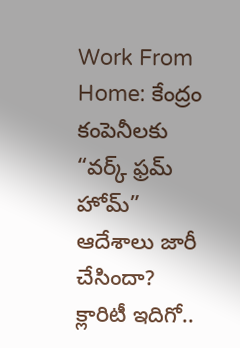Work From Home: కేంద్రం కంపెనీలకు “వర్క్ ఫ్రమ్ హోమ్” ఆదేశాలు జారీ చేసిందా? క్లారిటీ ఇదిగో..